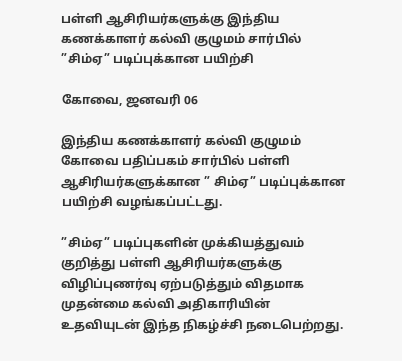பள்ளி ஆசிரியர்களுக்கு இந்திய கணக்காளர் கல்வி குழுமம் சார்பில் ”சிம்ஏ” படிப்புக்கான பயிற்சி

கோவை, ஜனவரி 06

இந்திய கணக்காளர் கல்வி குழுமம் கோவை பதிப்பகம் சார்பில் பள்ளி ஆசிரியர்களுக்கான ” சிம்ஏ” படிப்புக்கான பயிற்சி வழங்கப்பட்டது.

”சிம்ஏ” படிப்புகளின் முக்கியத்துவம் குறித்து பள்ளி ஆசிரியர்களுக்கு விழிப்புணர்வு ஏற்படுத்தும் விதமாக முதன்மை கல்வி அதிகாரியின் உதவியுடன் இந்த நிகழ்ச்சி நடைபெற்றது.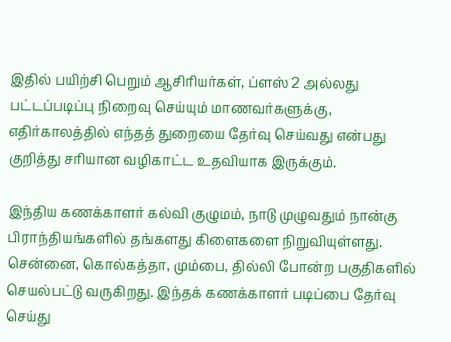இதில் பயிற்சி பெறும் ஆசிரியர்கள், ப்ளஸ் 2 அல்லது பட்டப்படிப்பு நிறைவு செய்யும் மாணவர்களுக்கு, எதிர்காலத்தில் எந்தத் துறையை தேர்வு செய்வது என்பது குறித்து சரியான வழிகாட்ட உதவியாக இருக்கும்.

இந்திய கணக்காளர் கல்வி குழுமம், நாடு முழுவதும் நான்கு பிராந்தியங்களில் தங்களது கிளைகளை நிறுவியுள்ளது. சென்னை, கொல்கத்தா, மும்பை, தில்லி போன்ற பகுதிகளில் செயல்பட்டு வருகிறது. இந்தக் கணக்காளர் படிப்பை தேர்வு செய்து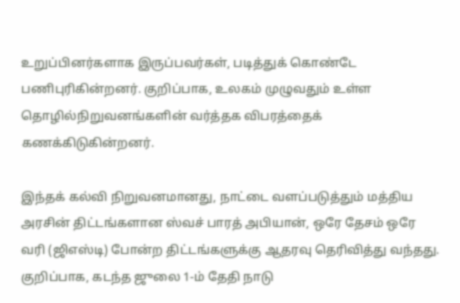உறுப்பினர்களாக இருப்பவர்கள், படித்துக் கொண்டே பணிபுரிகின்றனர். குறிப்பாக, உலகம் முழுவதும் உள்ள தொழில்நிறுவனங்களின் வர்த்தக விபரத்தைக் கணக்கிடுகின்றனர்.

இந்தக் கல்வி நிறுவனமானது, நாட்டை வளப்படுத்தும் மத்திய அரசின் திட்டங்களான ஸ்வச் பாரத் அபியான், ஒரே தேசம் ஒரே வரி (ஜிஎஸ்டி) போன்ற திட்டங்களுக்கு ஆதரவு தெரிவித்து வந்தது. குறிப்பாக, கடந்த ஜுலை 1-ம் தேதி நாடு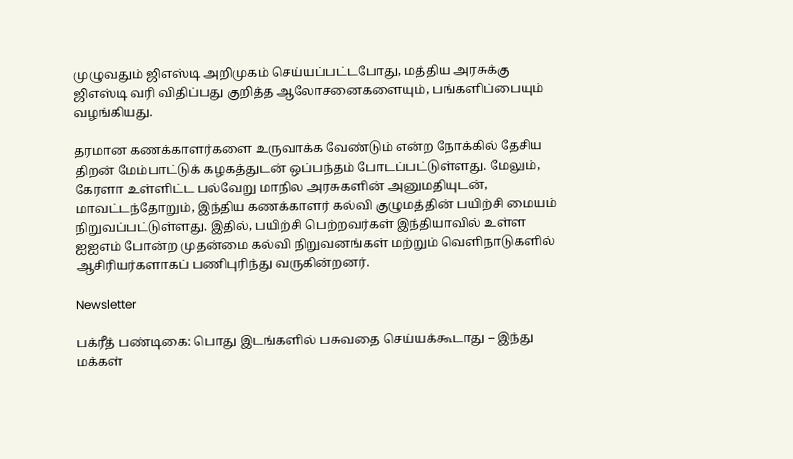முழுவதும் ஜிஎஸ்டி அறிமுகம் செய்யப்பட்டபோது, மத்திய அரசுக்கு ஜிஎஸ்டி வரி விதிப்பது குறித்த ஆலோசனைகளையும், பங்களிப்பையும் வழங்கியது.

தரமான கணக்காளர்களை உருவாக்க வேண்டும் என்ற நோக்கில் தேசிய திறன் மேம்பாட்டுக் கழகத்துடன் ஒப்பந்தம் போடப்பட்டுள்ளது. மேலும், கேரளா உள்ளிட்ட பல்வேறு மாநில அரசுகளின் அனுமதியுடன், மாவட்டந்தோறும், இந்திய கணக்காளர் கல்வி குழுமத்தின் பயிற்சி மையம் நிறுவப்பட்டுள்ளது. இதில், பயிற்சி பெற்றவர்கள் இந்தியாவில் உள்ள ஐஐஎம் போன்ற முதன்மை கல்வி நிறுவனங்கள் மற்றும் வெளிநாடுகளில் ஆசிரியர்களாகப் பணிபுரிந்து வருகின்றனர்.

Newsletter

பக்ரீத் பண்டிகை: பொது இடங்களில் பசுவதை செய்யக்கூடாது – இந்து மக்கள்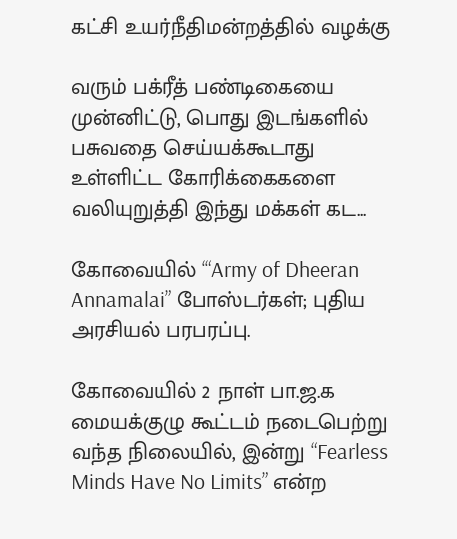கட்சி உயர்நீதிமன்றத்தில் வழக்கு

வரும் பக்ரீத் பண்டிகையை முன்னிட்டு, பொது இடங்களில் பசுவதை செய்யக்கூடாது உள்ளிட்ட கோரிக்கைகளை வலியுறுத்தி இந்து மக்கள் கட...

கோவையில் ‘“Army of Dheeran Annamalai” போஸ்டர்கள்; புதிய அரசியல் பரபரப்பு.

கோவையில் 2 நாள் பா.ஜ.க மையக்குழு கூட்டம் நடைபெற்று வந்த நிலையில், இன்று “Fearless Minds Have No Limits” என்ற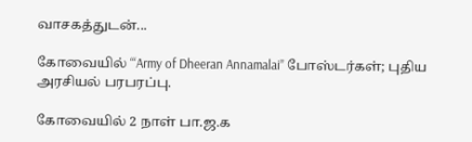வாசகத்துடன்...

கோவையில் ‘“Army of Dheeran Annamalai” போஸ்டர்கள்; புதிய அரசியல் பரபரப்பு.

கோவையில் 2 நாள் பா.ஜ.க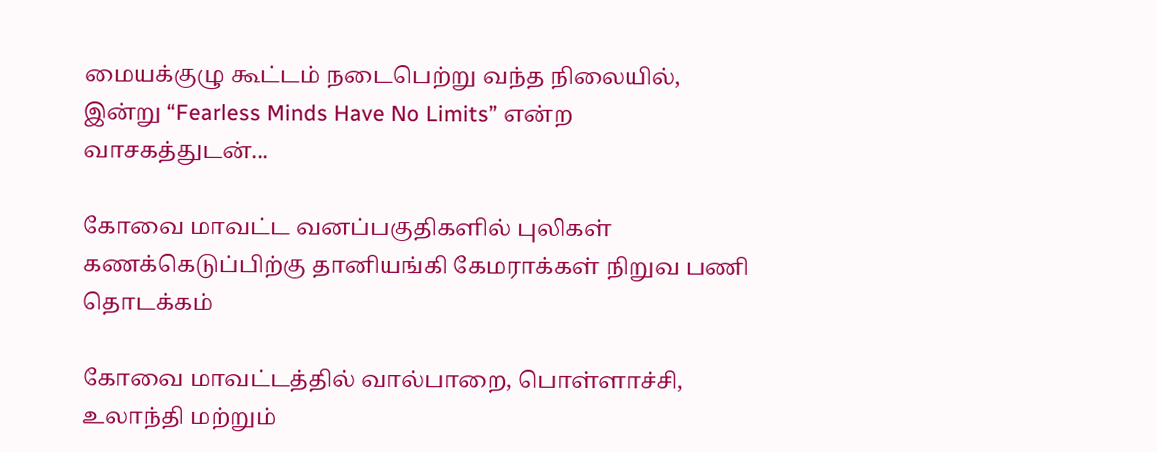மையக்குழு கூட்டம் நடைபெற்று வந்த நிலையில், இன்று “Fearless Minds Have No Limits” என்ற வாசகத்துடன்...

கோவை மாவட்ட வனப்பகுதிகளில் புலிகள் கணக்கெடுப்பிற்கு தானியங்கி கேமராக்கள் நிறுவ பணி தொடக்கம்

கோவை மாவட்டத்தில் வால்பாறை, பொள்ளாச்சி, உலாந்தி மற்றும்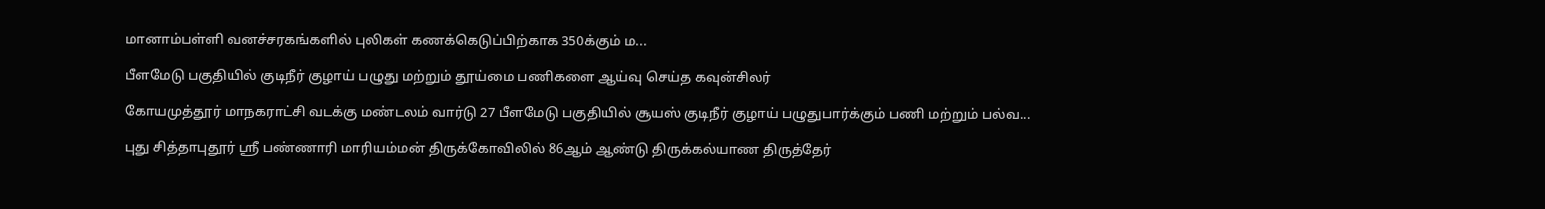மானாம்பள்ளி வனச்சரகங்களில் புலிகள் கணக்கெடுப்பிற்காக 350க்கும் ம...

பீளமேடு பகுதியில் குடிநீர் குழாய் பழுது மற்றும் தூய்மை பணிகளை ஆய்வு செய்த கவுன்சிலர்

கோயமுத்தூர் மாநகராட்சி வடக்கு மண்டலம் வார்டு 27 பீளமேடு பகுதியில் சூயஸ் குடிநீர் குழாய் பழுதுபார்க்கும் பணி மற்றும் பல்வ...

புது சித்தாபுதூர் ஸ்ரீ பண்ணாரி மாரியம்மன் திருக்கோவிலில் 86ஆம் ஆண்டு திருக்கல்யாண திருத்தேர்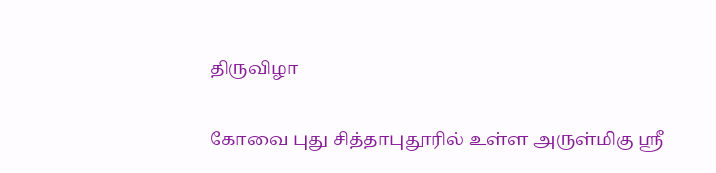திருவிழா

கோவை புது சித்தாபுதூரில் உள்ள அருள்மிகு ஸ்ரீ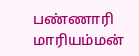பண்ணாரி மாரியம்மன்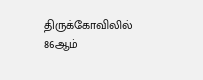திருக்கோவிலில் 86ஆம்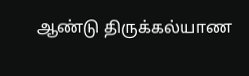ஆண்டு திருக்கல்யாண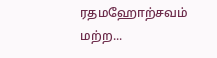ரதமஹோற்சவம் மற்ற...